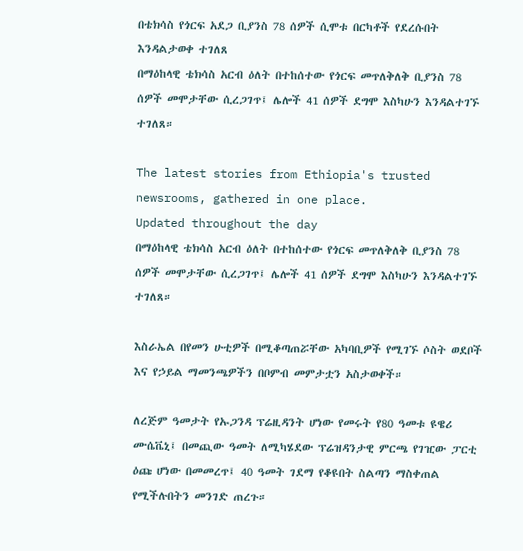በቴክሳስ የጎርፍ አደጋ ቢያንስ 78 ሰዎች ሲሞቱ በርካቶች የደረሱበት እንዳልታወቀ ተገለጸ
በማዕከላዊ ቴክሳስ አርብ ዕለት በተከሰተው የጎርፍ መጥለቅለቅ ቢያንስ 78 ሰዎች መሞታቸው ሲረጋገጥ፤ ሌሎች 41 ሰዎች ደግሞ እስካሁን እንዳልተገኙ ተገለጸ።

The latest stories from Ethiopia's trusted newsrooms, gathered in one place.
Updated throughout the day
በማዕከላዊ ቴክሳስ አርብ ዕለት በተከሰተው የጎርፍ መጥለቅለቅ ቢያንስ 78 ሰዎች መሞታቸው ሲረጋገጥ፤ ሌሎች 41 ሰዎች ደግሞ እስካሁን እንዳልተገኙ ተገለጸ።

እስራኤል በየመን ሁቲዎች በሚቆጣጠሯቸው አካባቢዎች የሚገኙ ሶስት ወደቦች እና የኃይል ማመንጫዎችን በቦምብ መምታቷን አስታወቀች።

ለረጅም ዓመታት የኡጋንዳ ፕሬዚዳንት ሆነው የመሩት የ80 ዓመቱ ዩዌሪ ሙሴቬኒ፤ በመጪው ዓመት ለሚካሄደው ፕሬዝዳንታዊ ምርጫ የገዢው ፓርቲ ዕጩ ሆነው በመመረጥ፤ 40 ዓመት ገደማ የቆዩበት ስልጣን ማስቀጠል የሚችሉበትን መንገድ ጠረጉ።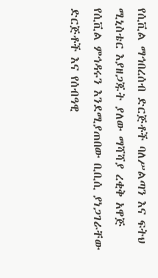የሲቪል ማኅበረሰብ ድርጅቶች ባለሥልጣን እና ፍትህ ሚኒስቴር እያዘጋጁት ያለው ማሻሻያ ረቂቅ አዋጅ የሲቪል ምኅዳሩን እንደሚያጠበው ቢቢሲ ያነጋገራቸው ድርጅቶች እና የሰብዓዊ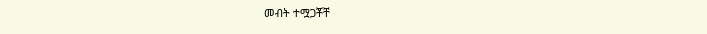መብት ተሟጋቾቸ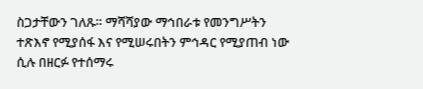ስጋታቸውን ገለጹ። ማሻሻያው ማኅበራቱ የመንግሥትን ተጽእኖ የሚያሰፋ እና የሚሠሩበትን ምኅዳር የሚያጠብ ነው ሲሉ በዘርፉ የተሰማሩ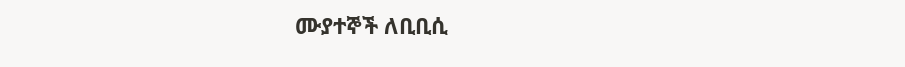ሙያተኞች ለቢቢሲ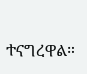ተናግረዋል።